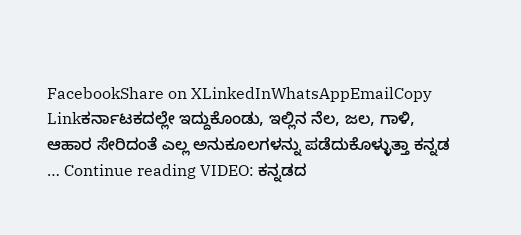FacebookShare on XLinkedInWhatsAppEmailCopy Linkಕರ್ನಾಟಕದಲ್ಲೇ ಇದ್ದುಕೊಂಡು, ಇಲ್ಲಿನ ನೆಲ, ಜಲ, ಗಾಳಿ, ಆಹಾರ ಸೇರಿದಂತೆ ಎಲ್ಲ ಅನುಕೂಲಗಳನ್ನು ಪಡೆದುಕೊಳ್ಳುತ್ತಾ ಕನ್ನಡ … Continue reading VIDEO: ಕನ್ನಡದ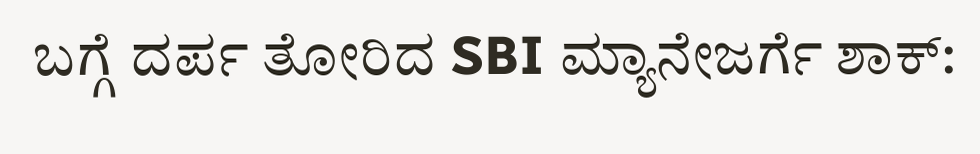ಬಗ್ಗೆ ದರ್ಪ ತೋರಿದ SBI ಮ್ಯಾನೇಜರ್ಗೆ ಶಾಕ್: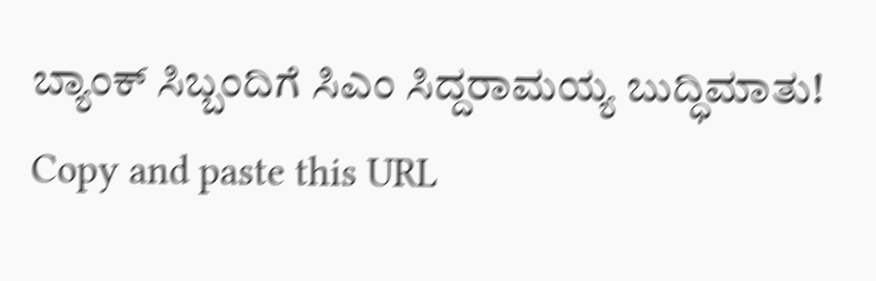ಬ್ಯಾಂಕ್ ಸಿಬ್ಬಂದಿಗೆ ಸಿಎಂ ಸಿದ್ದರಾಮಯ್ಯ ಬುದ್ಧಿಮಾತು!
Copy and paste this URL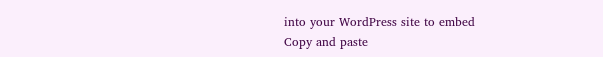into your WordPress site to embed
Copy and paste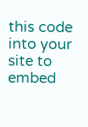this code into your site to embed